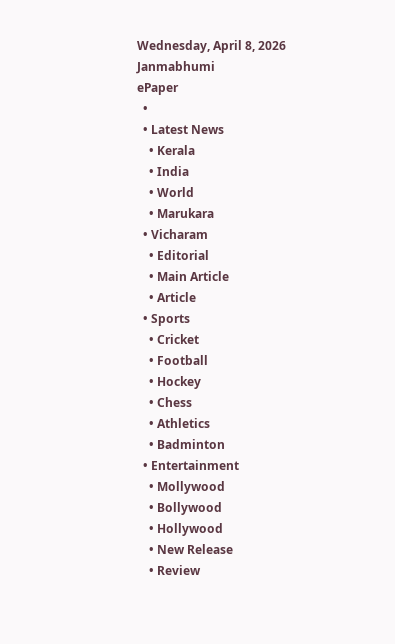Wednesday, April 8, 2026
Janmabhumi
ePaper
  •
  • Latest News
    • Kerala
    • India
    • World
    • Marukara
  • Vicharam
    • Editorial
    • Main Article
    • Article
  • Sports
    • Cricket
    • Football
    • Hockey
    • Chess
    • Athletics
    • Badminton
  • Entertainment
    • Mollywood
    • Bollywood
    • Hollywood
    • New Release
    • Review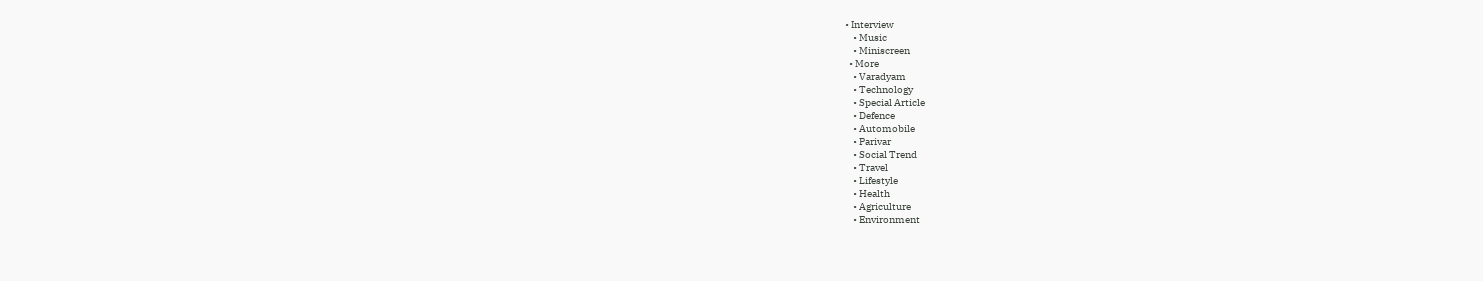• Interview
    • Music
    • Miniscreen
  • More
    • Varadyam
    • Technology
    • Special Article
    • Defence
    • Automobile
    • Parivar
    • Social Trend
    • Travel
    • Lifestyle
    • Health
    • Agriculture
    • Environment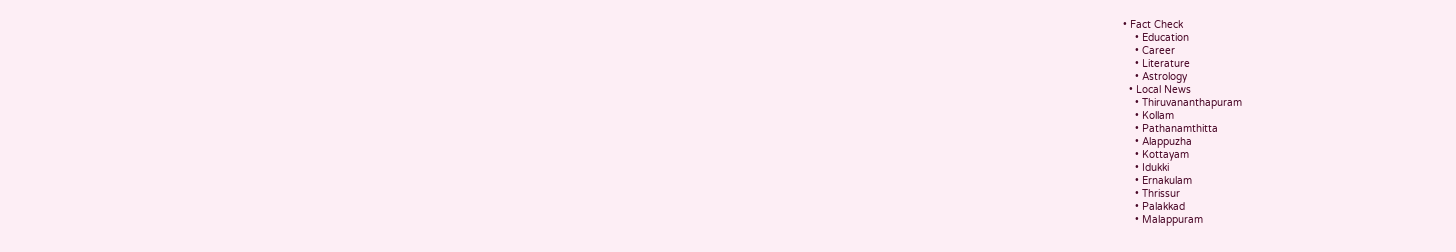• Fact Check
    • Education
    • Career
    • Literature
    • Astrology
  • Local News
    • Thiruvananthapuram
    • Kollam
    • Pathanamthitta
    • Alappuzha
    • Kottayam
    • Idukki
    • Ernakulam
    • Thrissur
    • Palakkad
    • Malappuram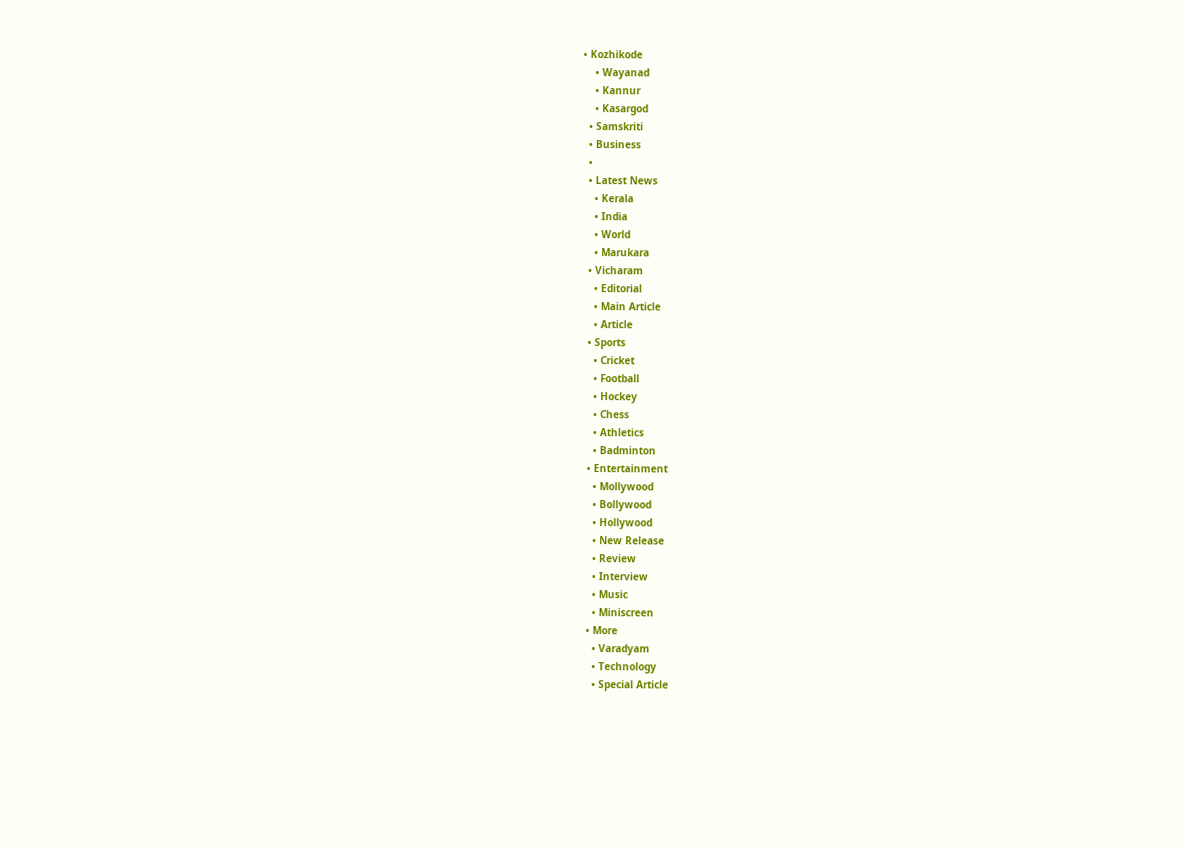• Kozhikode
    • Wayanad
    • Kannur
    • Kasargod
  • Samskriti
  • Business
  •
  • Latest News
    • Kerala
    • India
    • World
    • Marukara
  • Vicharam
    • Editorial
    • Main Article
    • Article
  • Sports
    • Cricket
    • Football
    • Hockey
    • Chess
    • Athletics
    • Badminton
  • Entertainment
    • Mollywood
    • Bollywood
    • Hollywood
    • New Release
    • Review
    • Interview
    • Music
    • Miniscreen
  • More
    • Varadyam
    • Technology
    • Special Article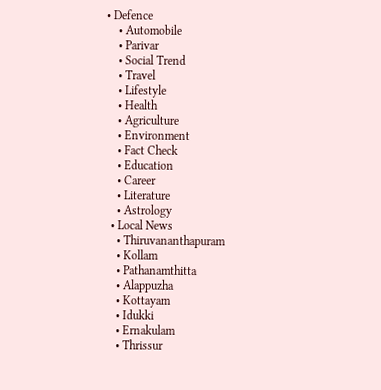• Defence
    • Automobile
    • Parivar
    • Social Trend
    • Travel
    • Lifestyle
    • Health
    • Agriculture
    • Environment
    • Fact Check
    • Education
    • Career
    • Literature
    • Astrology
  • Local News
    • Thiruvananthapuram
    • Kollam
    • Pathanamthitta
    • Alappuzha
    • Kottayam
    • Idukki
    • Ernakulam
    • Thrissur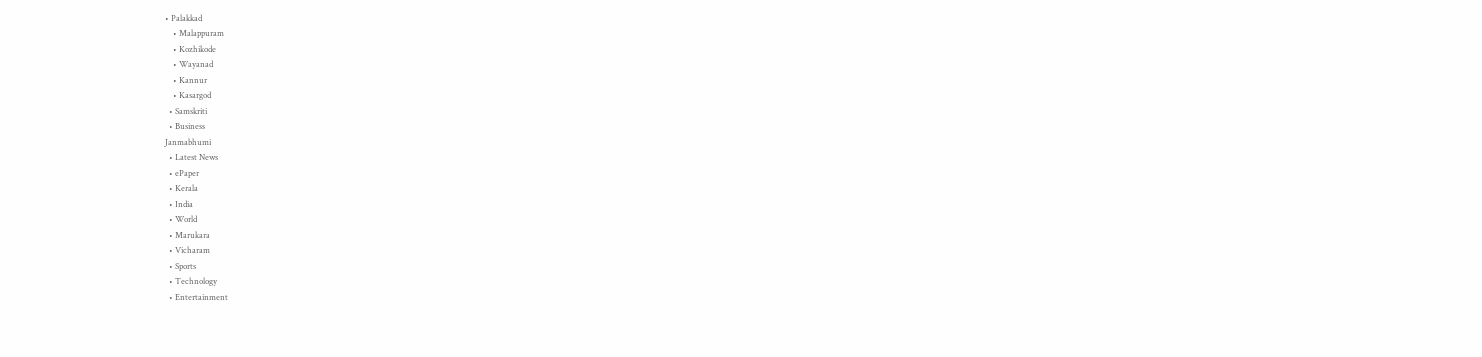• Palakkad
    • Malappuram
    • Kozhikode
    • Wayanad
    • Kannur
    • Kasargod
  • Samskriti
  • Business
Janmabhumi
  • Latest News
  • ePaper
  • Kerala
  • India
  • World
  • Marukara
  • Vicharam
  • Sports
  • Technology
  • Entertainment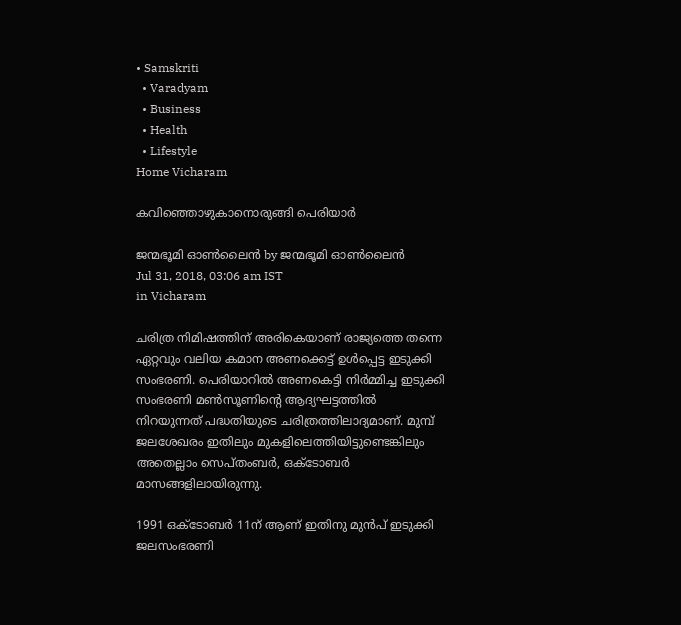• Samskriti
  • Varadyam
  • Business
  • Health
  • Lifestyle
Home Vicharam

കവിഞ്ഞൊഴുകാനൊരുങ്ങി പെരിയാർ

ജന്മഭൂമി ഓണ്‍ലൈന്‍ by ജന്മഭൂമി ഓണ്‍ലൈന്‍
Jul 31, 2018, 03:06 am IST
in Vicharam

ചരിത്ര നിമിഷത്തിന് അരികെയാണ് രാജ്യത്തെ തന്നെ ഏറ്റവും വലിയ കമാന അണക്കെട്ട് ഉള്‍പ്പെട്ട ഇടുക്കി സംഭരണി. പെരിയാറില്‍ അണകെട്ടി നിര്‍മ്മിച്ച ഇടുക്കി സംഭരണി മണ്‍സൂണിന്റെ ആദ്യഘട്ടത്തില്‍ നിറയുന്നത് പദ്ധതിയുടെ ചരിത്രത്തിലാദ്യമാണ്. മുമ്പ് ജലശേഖരം ഇതിലും മുകളിലെത്തിയിട്ടുണ്ടെങ്കിലും അതെല്ലാം സെപ്തംബര്‍, ഒക്ടോബര്‍ മാസങ്ങളിലായിരുന്നു.

1991 ഒക്ടോബര്‍ 11ന് ആണ് ഇതിനു മുന്‍പ് ഇടുക്കി ജലസംഭരണി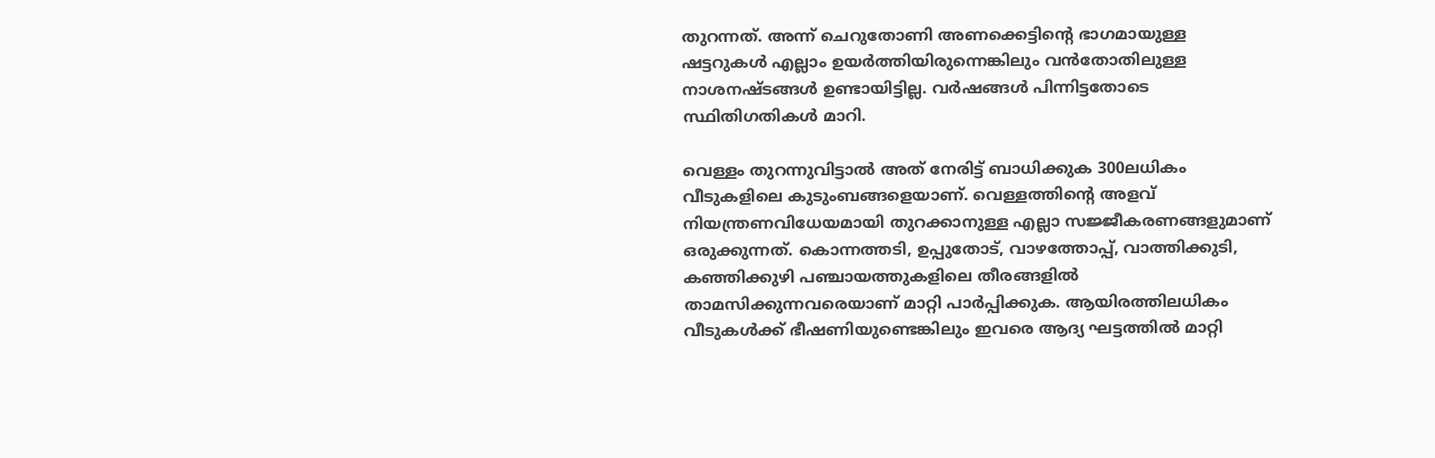തുറന്നത്. അന്ന് ചെറുതോണി അണക്കെട്ടിന്റെ ഭാഗമായുള്ള ഷട്ടറുകള്‍ എല്ലാം ഉയര്‍ത്തിയിരുന്നെങ്കിലും വന്‍തോതിലുള്ള നാശനഷ്ടങ്ങള്‍ ഉണ്ടായിട്ടില്ല. വര്‍ഷങ്ങള്‍ പിന്നിട്ടതോടെ സ്ഥിതിഗതികള്‍ മാറി.

വെള്ളം തുറന്നുവിട്ടാല്‍ അത് നേരിട്ട് ബാധിക്കുക 300ലധികം വീടുകളിലെ കുടുംബങ്ങളെയാണ്. വെള്ളത്തിന്റെ അളവ് നിയന്ത്രണവിധേയമായി തുറക്കാനുള്ള എല്ലാ സജ്ജീകരണങ്ങളുമാണ് ഒരുക്കുന്നത്. കൊന്നത്തടി, ഉപ്പുതോട്, വാഴത്തോപ്പ്, വാത്തിക്കുടി, കഞ്ഞിക്കുഴി പഞ്ചായത്തുകളിലെ തീരങ്ങളില്‍ താമസിക്കുന്നവരെയാണ് മാറ്റി പാര്‍പ്പിക്കുക. ആയിരത്തിലധികം വീടുകള്‍ക്ക് ഭീഷണിയുണ്ടെങ്കിലും ഇവരെ ആദ്യ ഘട്ടത്തില്‍ മാറ്റി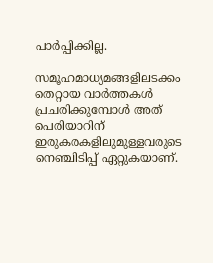പാര്‍പ്പിക്കില്ല.

സമൂഹമാധ്യമങ്ങളിലടക്കം തെറ്റായ വാര്‍ത്തകള്‍ പ്രചരിക്കുമ്പോള്‍ അത് പെരിയാറിന് ഇരുകരകളിലുമുള്ളവരുടെ നെഞ്ചിടിപ്പ് ഏറ്റുകയാണ്.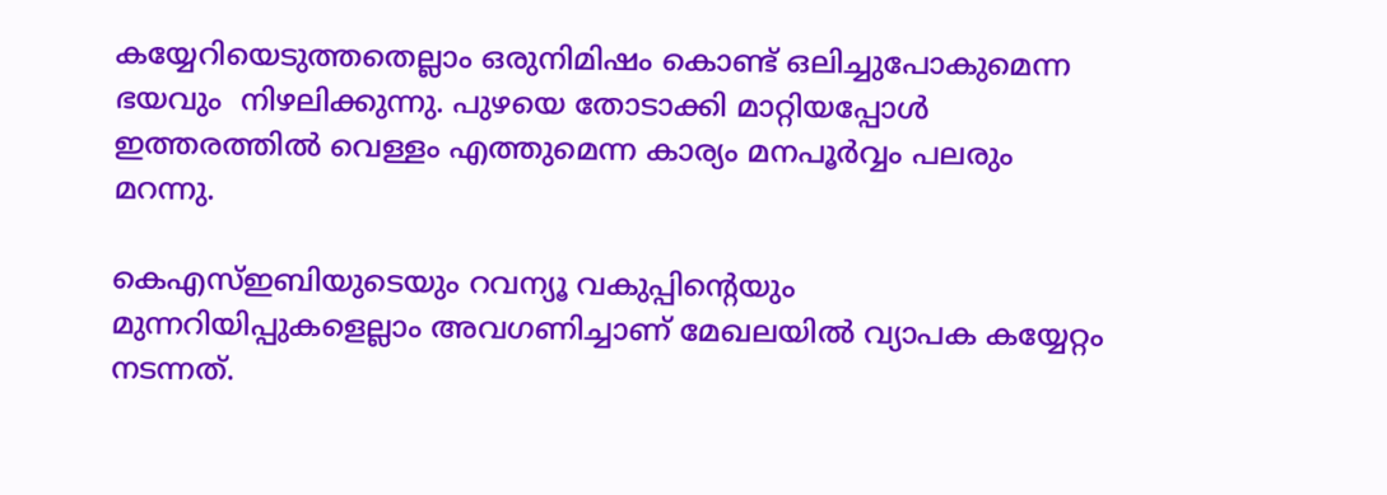കയ്യേറിയെടുത്തതെല്ലാം ഒരുനിമിഷം കൊണ്ട് ഒലിച്ചുപോകുമെന്ന ഭയവും  നിഴലിക്കുന്നു. പുഴയെ തോടാക്കി മാറ്റിയപ്പോള്‍ ഇത്തരത്തില്‍ വെള്ളം എത്തുമെന്ന കാര്യം മനപൂര്‍വ്വം പലരും മറന്നു.

കെഎസ്ഇബിയുടെയും റവന്യൂ വകുപ്പിന്റെയും മുന്നറിയിപ്പുകളെല്ലാം അവഗണിച്ചാണ് മേഖലയില്‍ വ്യാപക കയ്യേറ്റം നടന്നത്.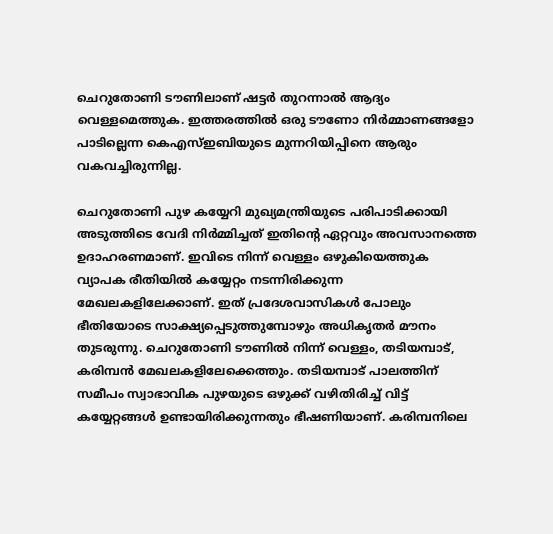ചെറുതോണി ടൗണിലാണ് ഷട്ടര്‍ തുറന്നാല്‍ ആദ്യം വെള്ളമെത്തുക. ഇത്തരത്തില്‍ ഒരു ടൗണോ നിര്‍മ്മാണങ്ങളോ പാടില്ലെന്ന കെഎസ്ഇബിയുടെ മുന്നറിയിപ്പിനെ ആരും വകവച്ചിരുന്നില്ല.

ചെറുതോണി പുഴ കയ്യേറി മുഖ്യമന്ത്രിയുടെ പരിപാടിക്കായി അടുത്തിടെ വേദി നിര്‍മ്മിച്ചത് ഇതിന്റെ ഏറ്റവും അവസാനത്തെ ഉദാഹരണമാണ്. ഇവിടെ നിന്ന് വെള്ളം ഒഴുകിയെത്തുക വ്യാപക രീതിയില്‍ കയ്യേറ്റം നടന്നിരിക്കുന്ന മേഖലകളിലേക്കാണ്. ഇത് പ്രദേശവാസികള്‍ പോലും ഭീതിയോടെ സാക്ഷ്യപ്പെടുത്തുമ്പോഴും അധികൃതര്‍ മൗനം തുടരുന്നു. ചെറുതോണി ടൗണില്‍ നിന്ന് വെള്ളം, തടിയമ്പാട്, കരിമ്പന്‍ മേഖലകളിലേക്കെത്തും. തടിയമ്പാട് പാലത്തിന് സമീപം സ്വാഭാവിക പുഴയുടെ ഒഴുക്ക് വഴിതിരിച്ച് വിട്ട് കയ്യേറ്റങ്ങള്‍ ഉണ്ടായിരിക്കുന്നതും ഭീഷണിയാണ്. കരിമ്പനിലെ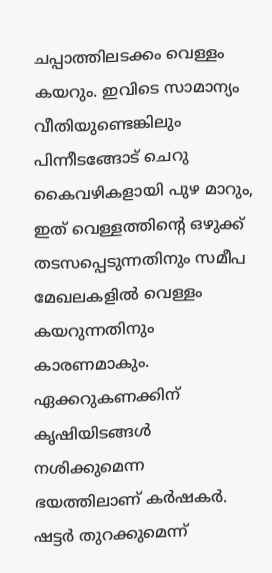ചപ്പാത്തിലടക്കം വെള്ളം കയറും. ഇവിടെ സാമാന്യം വീതിയുണ്ടെങ്കിലും പിന്നീടങ്ങോട് ചെറു കൈവഴികളായി പുഴ മാറും, ഇത് വെള്ളത്തിന്റെ ഒഴുക്ക് തടസപ്പെടുന്നതിനും സമീപ മേഖലകളില്‍ വെള്ളം കയറുന്നതിനും കാരണമാകും. ഏക്കറുകണക്കിന് കൃഷിയിടങ്ങള്‍ നശിക്കുമെന്ന ഭയത്തിലാണ് കര്‍ഷകര്‍. ഷട്ടര്‍ തുറക്കുമെന്ന്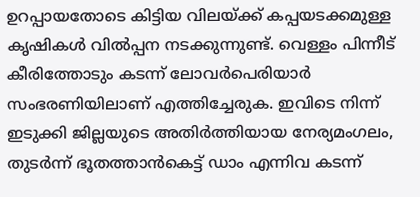ഉറപ്പായതോടെ കിട്ടിയ വിലയ്‌ക്ക് കപ്പയടക്കമുള്ള കൃഷികള്‍ വില്‍പ്പന നടക്കുന്നുണ്ട്. വെള്ളം പിന്നീട് കീരിത്തോടും കടന്ന് ലോവര്‍പെരിയാര്‍ സംഭരണിയിലാണ് എത്തിച്ചേരുക. ഇവിടെ നിന്ന് ഇടുക്കി ജില്ലയുടെ അതിര്‍ത്തിയായ നേര്യമംഗലം, തുടര്‍ന്ന് ഭൂതത്താന്‍കെട്ട് ഡാം എന്നിവ കടന്ന്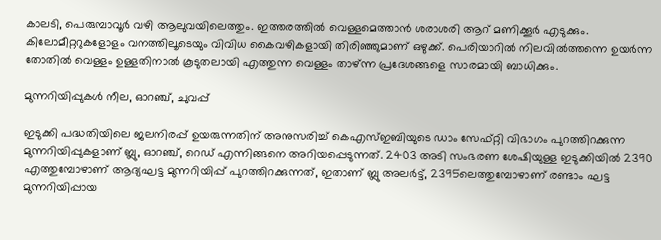കാലടി, പെരുമ്പാവൂര്‍ വഴി ആലുവയിലെത്തും. ഇത്തരത്തില്‍ വെള്ളമെത്താന്‍ ശരാശരി ആറ് മണിക്കൂര്‍ എടുക്കും. കിലോമീറ്ററുകളോളം വനത്തിലൂടെയും വിവിധ കൈവഴികളായി തിരിഞ്ഞുമാണ് ഒഴുക്ക്. പെരിയാറില്‍ നിലവില്‍ത്തന്നെ ഉയര്‍ന്ന തോതില്‍ വെള്ളം ഉള്ളതിനാല്‍ കൂടുതലായി എത്തുന്ന വെള്ളം താഴ്ന്ന പ്രദേശങ്ങളെ സാരമായി ബാധിക്കും.

മുന്നറിയിപ്പുകള്‍ നീല, ഓറഞ്ച്, ചുവപ്പ്

ഇടുക്കി പദ്ധതിയിലെ ജലനിരപ്പ് ഉയരുന്നതിന് അനുസരിച്ച് കെഎസ്ഇബിയുടെ ഡാം സേഫ്റ്റി വിഭാഗം പുറത്തിറക്കുന്ന മുന്നറിയിപ്പുകളാണ് ബ്ലു, ഓറഞ്ച്, റെഡ് എന്നിങ്ങനെ അറിയപ്പെടുന്നത്. 2403 അടി സംഭരണ ശേഷിയുള്ള ഇടുക്കിയില്‍ 2390 എത്തുമ്പോഴാണ് ആദ്യഘട്ട മുന്നറിയിപ്പ് പുറത്തിറക്കുന്നത്, ഇതാണ് ബ്ലു അലര്‍ട്ട്, 2395ലെത്തുമ്പോഴാണ് രണ്ടാം ഘട്ട മുന്നറിയിപ്പായ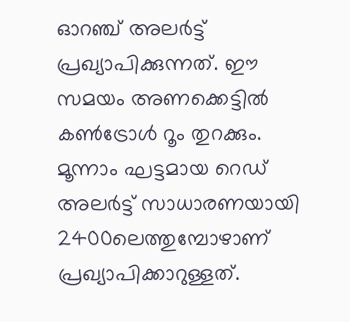ഓറഞ്ച് അലര്‍ട്ട് പ്രഖ്യാപിക്കുന്നത്. ഈ സമയം അണക്കെട്ടില്‍ കണ്‍ട്രോള്‍ റൂം തുറക്കും. മൂന്നാം ഘട്ടമായ റെഡ് അലര്‍ട്ട് സാധാരണയായി 2400ലെത്തുമ്പോഴാണ് പ്രഖ്യാപിക്കാറുള്ളത്.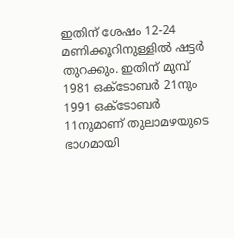ഇതിന് ശേഷം 12-24 മണിക്കൂറിനുള്ളില്‍ ഷട്ടര്‍ തുറക്കും. ഇതിന് മുമ്പ് 1981 ഒക്ടോബര്‍ 21നും 1991 ഒക്ടോബര്‍ 11നുമാണ് തുലാമഴയുടെ ഭാഗമായി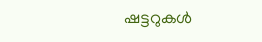ഷട്ടറുകള്‍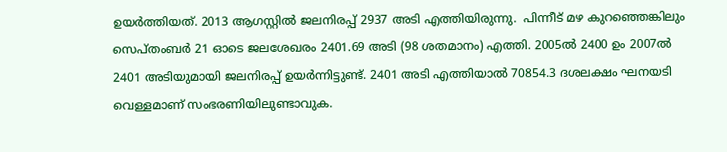ഉയര്‍ത്തിയത്. 2013 ആഗസ്റ്റില്‍ ജലനിരപ്പ് 2937 അടി എത്തിയിരുന്നു.  പിന്നീട് മഴ കുറഞ്ഞെങ്കിലും സെപ്തംബര്‍ 21 ഓടെ ജലശേഖരം 2401.69 അടി (98 ശതമാനം) എത്തി. 2005ല്‍ 2400 ഉം 2007ല്‍ 2401 അടിയുമായി ജലനിരപ്പ് ഉയര്‍ന്നിട്ടുണ്ട്. 2401 അടി എത്തിയാല്‍ 70854.3 ദശലക്ഷം ഘനയടി വെള്ളമാണ് സംഭരണിയിലുണ്ടാവുക.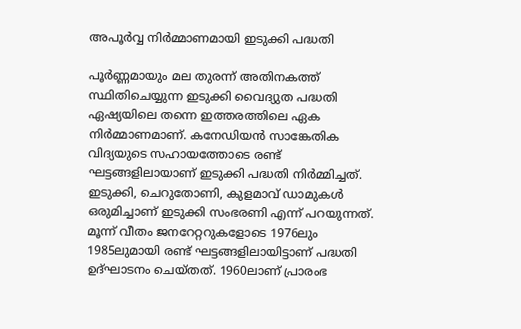അപൂര്‍വ്വ നിര്‍മ്മാണമായി ഇടുക്കി പദ്ധതി

പൂര്‍ണ്ണമായും മല തുരന്ന് അതിനകത്ത് സ്ഥിതിചെയ്യുന്ന ഇടുക്കി വൈദ്യുത പദ്ധതി ഏഷ്യയിലെ തന്നെ ഇത്തരത്തിലെ ഏക നിര്‍മ്മാണമാണ്. കനേഡിയന്‍ സാങ്കേതിക വിദ്യയുടെ സഹായത്തോടെ രണ്ട് ഘട്ടങ്ങളിലായാണ് ഇടുക്കി പദ്ധതി നിര്‍മ്മിച്ചത്. ഇടുക്കി, ചെറുതോണി, കുളമാവ് ഡാമുകള്‍ ഒരുമിച്ചാണ് ഇടുക്കി സംഭരണി എന്ന് പറയുന്നത്. മൂന്ന് വീതം ജനറേറ്ററുകളോടെ 1976ലും 1985ലുമായി രണ്ട് ഘട്ടങ്ങളിലായിട്ടാണ് പദ്ധതി ഉദ്ഘാടനം ചെയ്തത്. 1960ലാണ് പ്രാരംഭ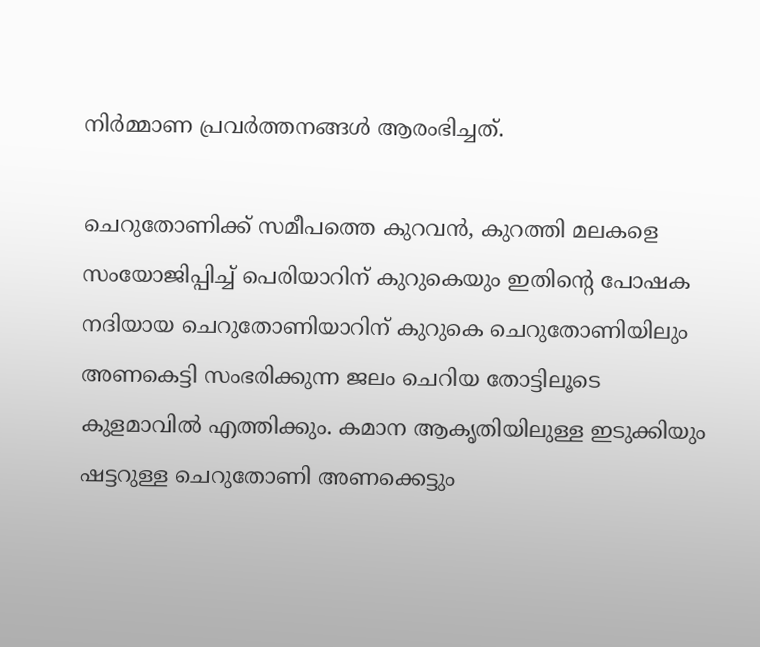നിര്‍മ്മാണ പ്രവര്‍ത്തനങ്ങള്‍ ആരംഭിച്ചത്.

ചെറുതോണിക്ക് സമീപത്തെ കുറവന്‍, കുറത്തി മലകളെ സംയോജിപ്പിച്ച് പെരിയാറിന് കുറുകെയും ഇതിന്റെ പോഷക നദിയായ ചെറുതോണിയാറിന് കുറുകെ ചെറുതോണിയിലും അണകെട്ടി സംഭരിക്കുന്ന ജലം ചെറിയ തോട്ടിലൂടെ കുളമാവില്‍ എത്തിക്കും. കമാന ആകൃതിയിലുള്ള ഇടുക്കിയും ഷട്ടറുള്ള ചെറുതോണി അണക്കെട്ടും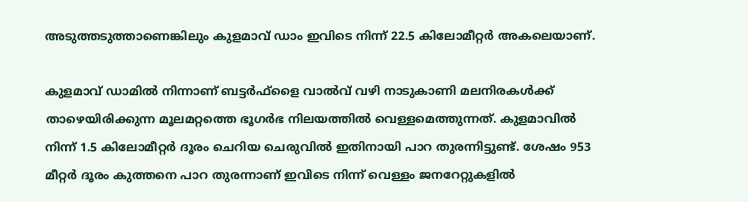അടുത്തടുത്താണെങ്കിലും കുളമാവ് ഡാം ഇവിടെ നിന്ന് 22.5 കിലോമീറ്റര്‍ അകലെയാണ്.

കുളമാവ് ഡാമില്‍ നിന്നാണ് ബട്ടര്‍ഫ്‌ളൈ വാല്‍വ് വഴി നാടുകാണി മലനിരകള്‍ക്ക് താഴെയിരിക്കുന്ന മൂലമറ്റത്തെ ഭൂഗര്‍ഭ നിലയത്തില്‍ വെള്ളമെത്തുന്നത്. കുളമാവില്‍ നിന്ന് 1.5 കിലോമീറ്റര്‍ ദൂരം ചെറിയ ചെരുവില്‍ ഇതിനായി പാറ തുരന്നിട്ടുണ്ട്. ശേഷം 953 മീറ്റര്‍ ദൂരം കുത്തനെ പാറ തുരന്നാണ് ഇവിടെ നിന്ന് വെള്ളം ജനറേറ്റുകളില്‍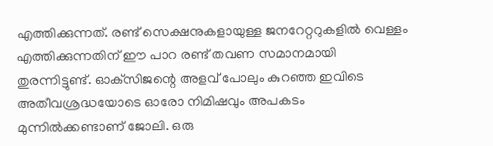എത്തിക്കുന്നത്. രണ്ട് സെക്ഷനുകളായുള്ള ജനറേറ്ററുകളില്‍ വെള്ളം എത്തിക്കുന്നതിന് ഈ പാറ രണ്ട് തവണ സമാനമായി തുരന്നിട്ടുണ്ട്. ഓക്‌സിജന്റെ അളവ് പോലും കുറഞ്ഞ ഇവിടെ അതീവശ്രദ്ധയോടെ ഓരോ നിമിഷവും അപകടം മുന്നില്‍ക്കണ്ടാണ് ജോലി. ഒരു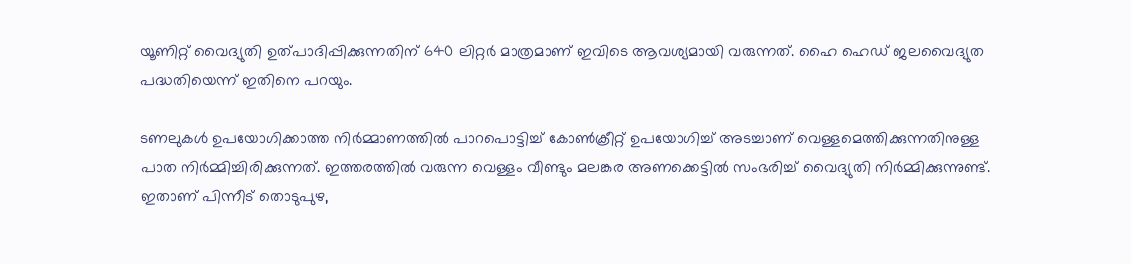യൂണിറ്റ് വൈദ്യുതി ഉത്പാദിപ്പിക്കുന്നതിന് 640 ലിറ്റര്‍ മാത്രമാണ് ഇവിടെ ആവശ്യമായി വരുന്നത്. ഹൈ ഹെഡ് ജലവൈദ്യുത പദ്ധതിയെന്ന് ഇതിനെ പറയും.

ടണലുകള്‍ ഉപയോഗിക്കാത്ത നിര്‍മ്മാണത്തില്‍ പാറപൊട്ടിച്ച് കോണ്‍ക്രീറ്റ് ഉപയോഗിച്ച് അടച്ചാണ് വെള്ളമെത്തിക്കുന്നതിനുള്ള പാത നിര്‍മ്മിച്ചിരിക്കുന്നത്. ഇത്തരത്തില്‍ വരുന്ന വെള്ളം വീണ്ടും മലങ്കര അണക്കെട്ടില്‍ സംഭരിച്ച് വൈദ്യുതി നിര്‍മ്മിക്കുന്നുണ്ട്. ഇതാണ് പിന്നീട് തൊടുപുഴ,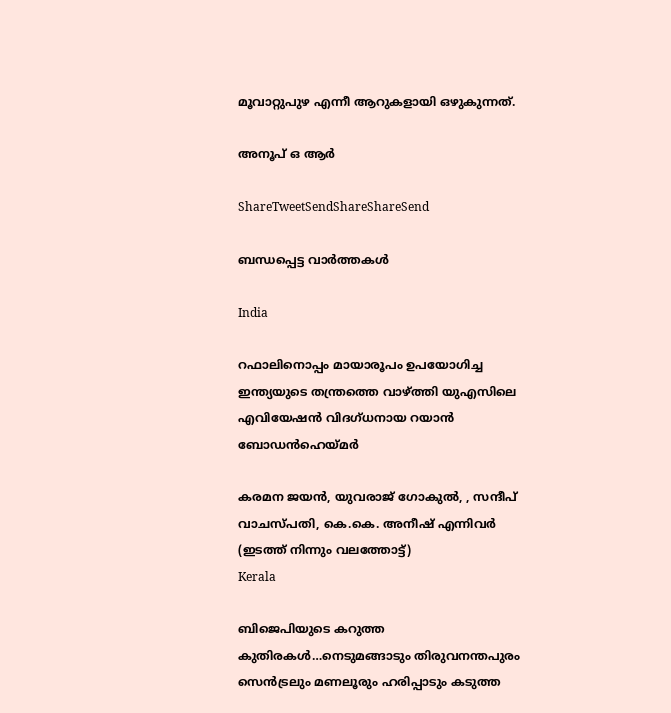മൂവാറ്റുപുഴ എന്നീ ആറുകളായി ഒഴുകുന്നത്.

അനൂപ് ഒ ആർ

ShareTweetSendShareShareSend

ബന്ധപ്പെട്ട വാര്‍ത്തകള്‍

India

റഫാലിനൊപ്പം മായാരൂപം ഉപയോഗിച്ച ഇന്ത്യയുടെ തന്ത്രത്തെ വാഴ്‌ത്തി യുഎസിലെ എവിയേഷന്‍ വിദഗ്ധനായ റയാന്‍ ബോഡന്‍ഹെയ്‌മര്‍

കരമന ജയൻ, യുവരാജ് ഗോകുൽ, , സന്ദീപ് വാചസ്പതി, കെ.കെ. അനീഷ് എന്നിവര്‍ (ഇടത്ത് നിന്നും വലത്തോട്ട്)
Kerala

ബിജെപിയുടെ കറുത്ത കുതിരകള്‍…നെടുമങ്ങാടും തിരുവനന്തപുരം സെന്‍ട്രലും മണലൂരും ഹരിപ്പാടും കടുത്ത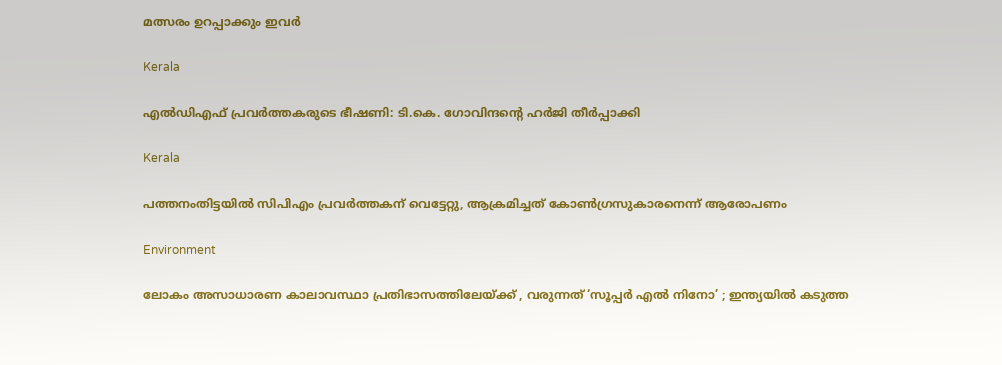മത്സരം ഉറപ്പാക്കും ഇവര്‍

Kerala

എല്‍ഡിഎഫ് പ്രവര്‍ത്തകരുടെ ഭീഷണി: ടി.കെ. ഗോവിന്ദന്റെ ഹര്‍ജി തീര്‍പ്പാക്കി

Kerala

പത്തനംതിട്ടയില്‍ സിപിഎം പ്രവര്‍ത്തകന് വെട്ടേറ്റു, ആക്രമിച്ചത് കോണ്‍ഗ്രസുകാരനെന്ന് ആരോപണം

Environment

ലോകം അസാധാരണ കാലാവസ്ഥാ പ്രതിഭാസത്തിലേയ്‌ക്ക് , വരുന്നത് ‘സൂപ്പർ എൽ നിനോ’ ; ഇന്ത്യയിൽ കടുത്ത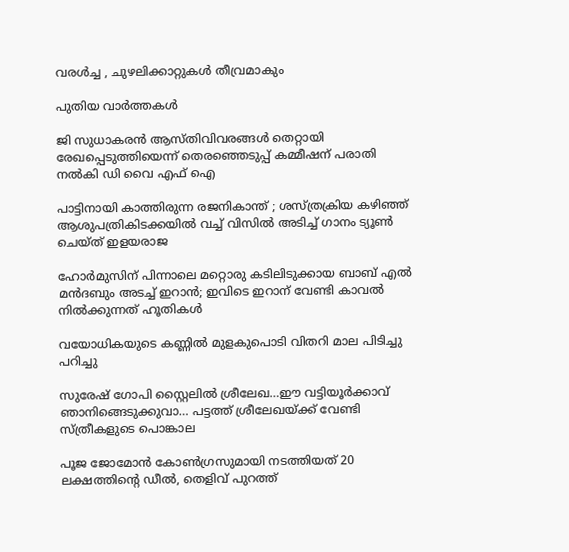വരൾച്ച , ചുഴലിക്കാറ്റുകൾ തീവ്രമാകും

പുതിയ വാര്‍ത്തകള്‍

ജി സുധാകരന്‍ ആസ്തിവിവരങ്ങള്‍ തെറ്റായി രേഖപ്പെടുത്തിയെന്ന് തെരഞ്ഞെടുപ്പ് കമ്മീഷന് പരാതി നല്‍കി ഡി വൈ എഫ് ഐ

പാട്ടിനായി കാത്തിരുന്ന രജനികാന്ത് ; ശസ്ത്രക്രിയ കഴിഞ്ഞ് ആശുപത്രികിടക്കയിൽ വച്ച് വിസിൽ അടിച്ച് ഗാനം ട്യൂൺ ചെയ്ത് ഇളയരാജ

ഹോര്‍മുസിന് പിന്നാലെ മറ്റൊരു കടിലിടുക്കായ ബാബ് എല്‍ മന്‍ദബും അടച്ച് ഇറാന്‍; ഇവിടെ ഇറാന് വേണ്ടി കാവല്‍ നില്‍ക്കുന്നത് ഹൂതികള്‍

വയോധികയുടെ കണ്ണില്‍ മുളകുപൊടി വിതറി മാല പിടിച്ചു പറിച്ചു

സുരേഷ് ഗോപി സ്റ്റൈലില്‍ ശ്രീലേഖ…ഈ വട്ടിയൂര്‍ക്കാവ് ഞാനിങ്ങെടുക്കുവാ… പട്ടത്ത് ശ്രീലേഖയ്‌ക്ക് വേണ്ടി സ്ത്രീകളുടെ പൊങ്കാല

പൂജ ജോമോന്‍ കോണ്‍ഗ്രസുമായി നടത്തിയത് 20 ലക്ഷത്തിന്റെ ഡീല്‍, തെളിവ് പുറത്ത്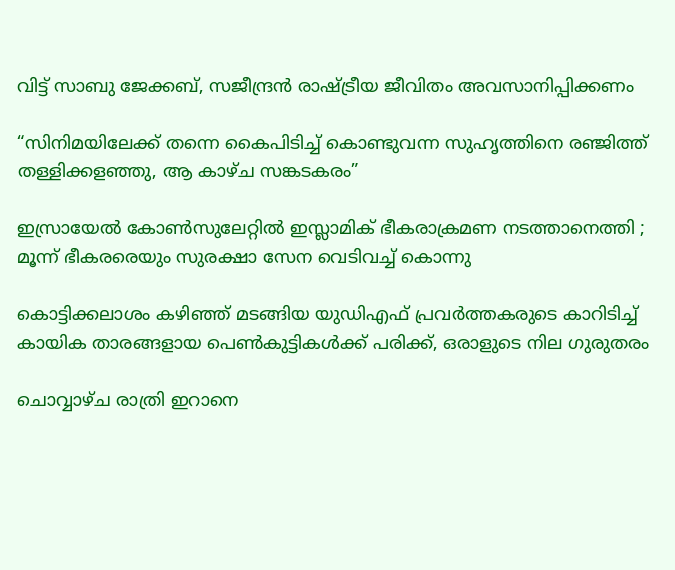വിട്ട് സാബു ജേക്കബ്, സജീന്ദ്രന്‍ രാഷ്‌ട്രീയ ജീവിതം അവസാനിപ്പിക്കണം

“സിനിമയിലേക്ക് തന്നെ കൈപിടിച്ച് കൊണ്ടുവന്ന സുഹൃത്തിനെ രഞ്ജിത്ത് തള്ളിക്കളഞ്ഞു, ആ കാഴ്‌ച സങ്കടകരം”

ഇസ്രായേൽ കോൺസുലേറ്റിൽ ഇസ്ലാമിക് ഭീകരാക്രമണ നടത്താനെത്തി ; മൂന്ന് ഭീകരരെയും സുരക്ഷാ സേന വെടിവച്ച് കൊന്നു

കൊട്ടിക്കലാശം കഴിഞ്ഞ് മടങ്ങിയ യുഡിഎഫ് പ്രവര്‍ത്തകരുടെ കാറിടിച്ച് കായിക താരങ്ങളായ പെണ്‍കുട്ടികള്‍ക്ക് പരിക്ക്, ഒരാളുടെ നില ഗുരുതരം

ചൊവ്വാഴ്ച രാത്രി ഇറാനെ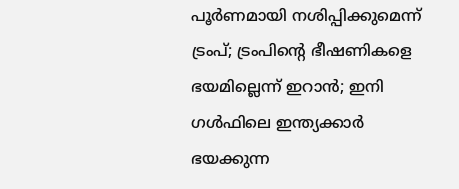പൂർണമായി നശിപ്പിക്കുമെന്ന് ട്രംപ്; ട്രംപിന്റെ ഭീഷണികളെ ഭയമില്ലെന്ന് ഇറാന്‍; ഇനി ഗള്‍ഫിലെ ഇന്ത്യക്കാര്‍ ഭയക്കുന്ന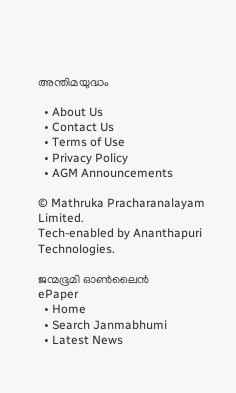അന്തിമയുദ്ധം

  • About Us
  • Contact Us
  • Terms of Use
  • Privacy Policy
  • AGM Announcements

© Mathruka Pracharanalayam Limited.
Tech-enabled by Ananthapuri Technologies.

ജന്മഭൂമി ഓണ്‍ലൈന്‍
ePaper
  • Home
  • Search Janmabhumi
  • Latest News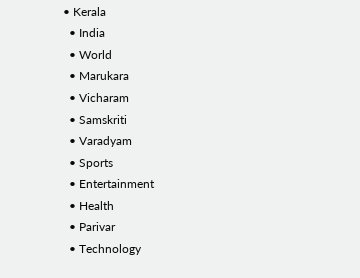• Kerala
  • India
  • World
  • Marukara
  • Vicharam
  • Samskriti
  • Varadyam
  • Sports
  • Entertainment
  • Health
  • Parivar
  • Technology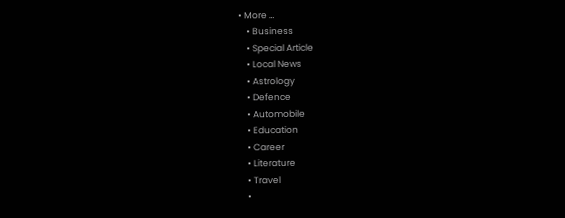• More …
    • Business
    • Special Article
    • Local News
    • Astrology
    • Defence
    • Automobile
    • Education
    • Career
    • Literature
    • Travel
    •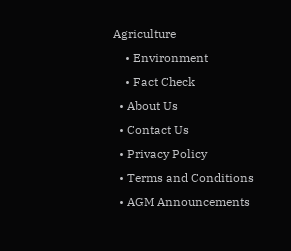Agriculture
    • Environment
    • Fact Check
  • About Us
  • Contact Us
  • Privacy Policy
  • Terms and Conditions
  • AGM Announcements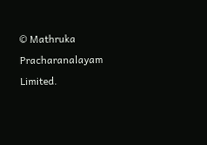© Mathruka Pracharanalayam Limited.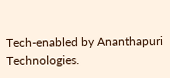Tech-enabled by Ananthapuri Technologies.